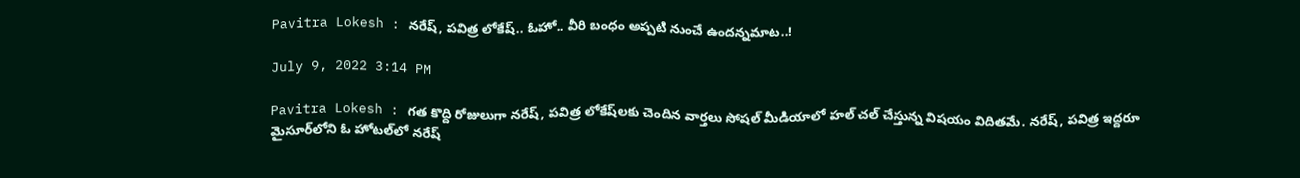Pavitra Lokesh : న‌రేష్‌, ప‌విత్ర లోకేష్‌.. ఓహో.. వీరి బంధం అప్ప‌టి నుంచే ఉంద‌న్న‌మాట‌..!

July 9, 2022 3:14 PM

Pavitra Lokesh : గ‌త కొద్ది రోజులుగా న‌రేష్, ప‌విత్ర లోకేష్‌ల‌కు చెందిన వార్త‌లు సోష‌ల్ మీడియాలో హ‌ల్ చ‌ల్ చేస్తున్న విష‌యం విదిత‌మే. న‌రేష్, ప‌విత్ర ఇద్ద‌రూ మైసూర్‌లోని ఓ హోట‌ల్‌లో న‌రేష్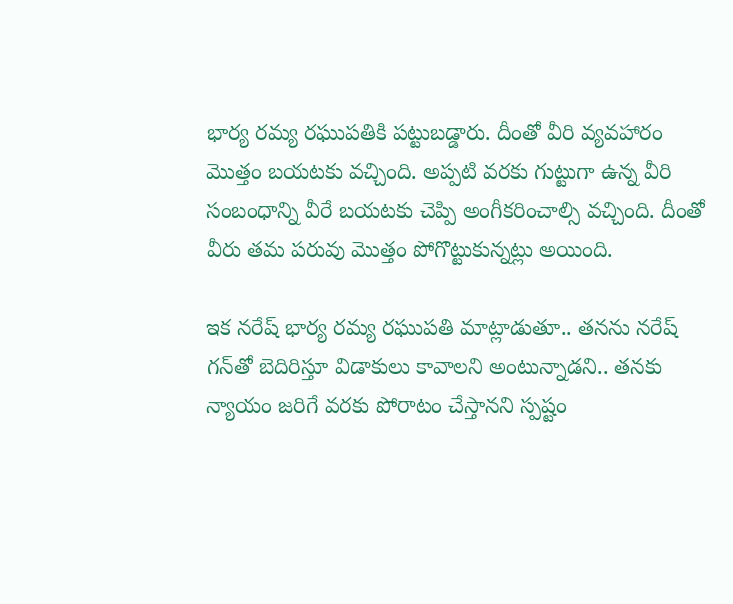భార్య ర‌మ్య ర‌ఘుప‌తికి ప‌ట్టుబ‌డ్డారు. దీంతో వీరి వ్య‌వ‌హారం మొత్తం బ‌య‌ట‌కు వ‌చ్చింది. అప్ప‌టి వ‌ర‌కు గుట్టుగా ఉన్న వీరి సంబంధాన్ని వీరే బ‌య‌ట‌కు చెప్పి అంగీక‌రించాల్సి వ‌చ్చింది. దీంతో వీరు త‌మ ప‌రువు మొత్తం పోగొట్టుకున్న‌ట్లు అయింది.

ఇక న‌రేష్ భార్య ర‌మ్య ర‌ఘుప‌తి మాట్లాడుతూ.. త‌న‌ను న‌రేష్ గ‌న్‌తో బెదిరిస్తూ విడాకులు కావాల‌ని అంటున్నాడ‌ని.. త‌న‌కు న్యాయం జ‌రిగే వ‌ర‌కు పోరాటం చేస్తాన‌ని స్ప‌ష్టం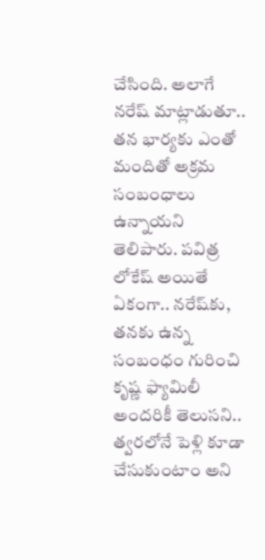చేసింది. అలాగే న‌రేష్ మాట్లాడుతూ.. త‌న భార్య‌కు ఎంతో మందితో అక్ర‌మ సంబంధాలు ఉన్నాయ‌ని తెలిపారు. ప‌విత్ర లోకేష్ అయితే ఏకంగా.. న‌రేష్‌కు, త‌న‌కు ఉన్న సంబంధం గురించి కృష్ణ ఫ్యామిలీ అంద‌రికీ తెలుస‌ని.. త్వ‌ర‌లోనే పెళ్లి కూడా చేసుకుంటాం అని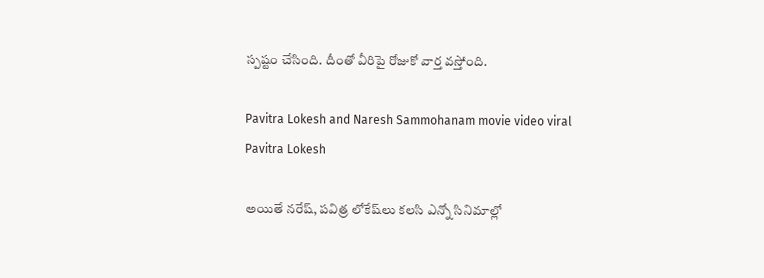స్ప‌ష్టం చేసింది. దీంతో వీరిపై రోజుకో వార్త వ‌స్తోంది.

Pavitra Lokesh and Naresh Sammohanam movie video viral
Pavitra Lokesh

అయితే న‌రేష్‌, ప‌విత్ర లోకేష్‌లు క‌ల‌సి ఎన్నో సినిమాల్లో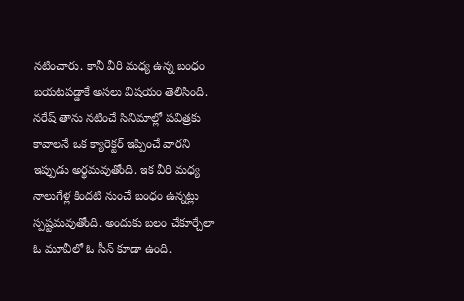న‌టించారు. కానీ వీరి మ‌ధ్య ఉన్న బంధం బ‌య‌ట‌ప‌డ్డాకే అస‌లు విష‌యం తెలిసింది. న‌రేష్ తాను న‌టించే సినిమాల్లో ప‌విత్ర‌కు కావాల‌నే ఒక క్యారెక్ట‌ర్ ఇప్పించే వార‌ని ఇప్పుడు అర్థ‌మ‌వుతోంది. ఇక వీరి మ‌ధ్య నాలుగేళ్ల కింద‌టి నుంచే బంధం ఉన్న‌ట్లు స్ప‌ష్ట‌మ‌వుతోంది. అందుకు బ‌లం చేకూర్చేలా ఓ మూవీలో ఓ సీన్ కూడా ఉంది.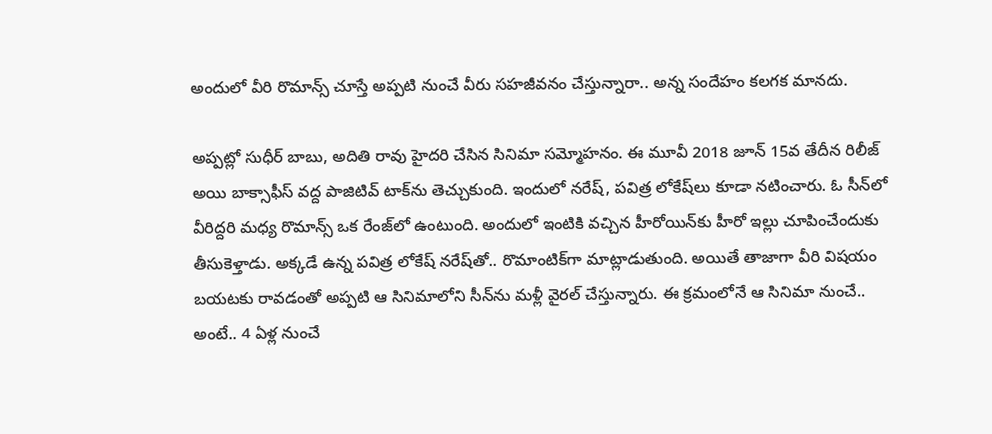అందులో వీరి రొమాన్స్ చూస్తే అప్ప‌టి నుంచే వీరు స‌హ‌జీవ‌నం చేస్తున్నారా.. అన్న సందేహం క‌ల‌గ‌క మాన‌దు.

అప్ప‌ట్లో సుధీర్ బాబు, అదితి రావు హైద‌రి చేసిన సినిమా స‌మ్మోహ‌నం. ఈ మూవీ 2018 జూన్ 15వ తేదీన రిలీజ్ అయి బాక్సాఫీస్ వ‌ద్ద పాజిటివ్ టాక్‌ను తెచ్చుకుంది. ఇందులో న‌రేష్, ప‌విత్ర లోకేష్‌లు కూడా న‌టించారు. ఓ సీన్‌లో వీరిద్ద‌రి మ‌ధ్య రొమాన్స్ ఒక రేంజ్‌లో ఉంటుంది. అందులో ఇంటికి వ‌చ్చిన హీరోయిన్‌కు హీరో ఇల్లు చూపించేందుకు తీసుకెళ్తాడు. అక్క‌డే ఉన్న ప‌విత్ర లోకేష్ న‌రేష్‌తో.. రొమాంటిక్‌గా మాట్లాడుతుంది. అయితే తాజాగా వీరి విష‌యం బ‌య‌ట‌కు రావ‌డంతో అప్ప‌టి ఆ సినిమాలోని సీన్‌ను మ‌ళ్లీ వైర‌ల్ చేస్తున్నారు. ఈ క్ర‌మంలోనే ఆ సినిమా నుంచే.. అంటే.. 4 ఏళ్ల నుంచే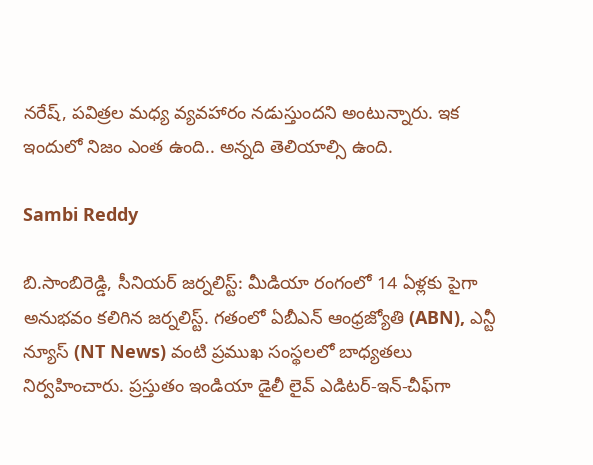న‌రేష్, ప‌విత్ర‌ల మ‌ధ్య వ్య‌వ‌హారం న‌డుస్తుంద‌ని అంటున్నారు. ఇక ఇందులో నిజం ఎంత ఉంది.. అన్న‌ది తెలియాల్సి ఉంది.

Sambi Reddy

బి.సాంబిరెడ్డి, సీనియర్ జర్నలిస్ట్: మీడియా రంగంలో 14 ఏళ్లకు పైగా అనుభవం కలిగిన జర్నలిస్ట్. గతంలో ఏబీఎన్ ఆంధ్ర‌జ్యోతి (ABN), ఎన్టీ న్యూస్ (NT News) వంటి ప్రముఖ సంస్థలలో బాధ్యతలు నిర్వహించారు. ప్రస్తుతం ఇండియా డైలీ లైవ్ ఎడిటర్-ఇన్-చీఫ్‌గా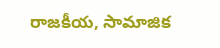రాజకీయ, సామాజిక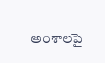అంశాలపై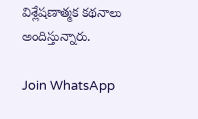విశ్లేషణాత్మక కథనాలు అందిస్తున్నారు.

Join WhatsApp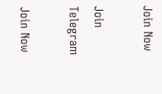Join Now

Join Telegram

Join Now